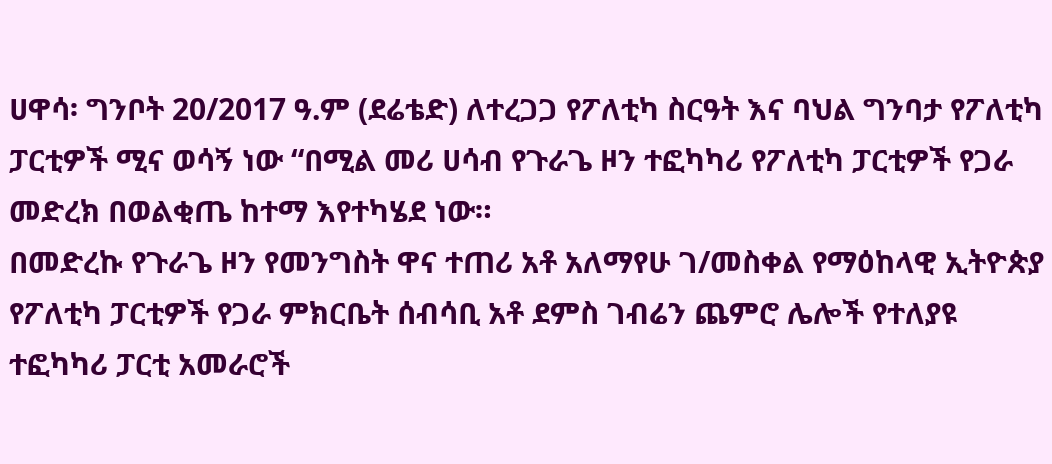ሀዋሳ፡ ግንቦት 20/2017 ዓ.ም (ደሬቴድ) ለተረጋጋ የፖለቲካ ስርዓት እና ባህል ግንባታ የፖለቲካ ፓርቲዎች ሚና ወሳኝ ነው “በሚል መሪ ሀሳብ የጉራጌ ዞን ተፎካካሪ የፖለቲካ ፓርቲዎች የጋራ መድረክ በወልቂጤ ከተማ እየተካሄደ ነው።
በመድረኩ የጉራጌ ዞን የመንግስት ዋና ተጠሪ አቶ አለማየሁ ገ/መስቀል የማዕከላዊ ኢትዮጵያ የፖለቲካ ፓርቲዎች የጋራ ምክርቤት ሰብሳቢ አቶ ደምስ ገብሬን ጨምሮ ሌሎች የተለያዩ ተፎካካሪ ፓርቲ አመራሮች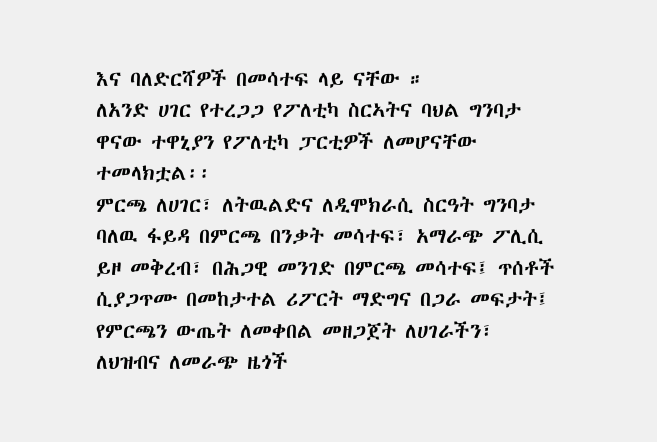እና ባለድርሻዎች በመሳተፍ ላይ ናቸው ።
ለአንድ ሀገር የተረጋጋ የፖለቲካ ስርኣትና ባህል ግንባታ ዋናው ተዋኒያን የፖለቲካ ፓርቲዎች ለመሆናቸው ተመላክቷል፡፡
ምርጫ ለሀገር፣ ለትዉልድና ለዲሞክራሲ ስርዓት ግንባታ ባለዉ ፋይዳ በምርጫ በንቃት መሳተፍ፣ አማራጭ ፖሊሲ ይዞ መቅረብ፣ በሕጋዊ መንገድ በምርጫ መሳተፍ፤ ጥሰቶች ሲያጋጥሙ በመከታተል ሪፖርት ማድግና በጋራ መፍታት፤ የምርጫን ውጤት ለመቀበል መዘጋጀት ለሀገራችን፣ ለህዝብና ለመራጭ ዜጎች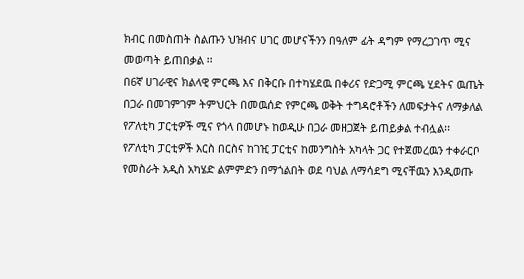ክብር በመስጠት ስልጡን ህዝብና ሀገር መሆናችንን በዓለም ፊት ዳግም የማረጋገጥ ሚና መወጣት ይጠበቃል ፡፡
በ6ኛ ሀገራዊና ክልላዊ ምርጫ እና በቅርቡ በተካሄደዉ በቀሪና የድጋሚ ምርጫ ሂደትና ዉጤት በጋራ በመገምገም ትምህርት በመዉሰድ የምርጫ ወቅት ተግዳሮቶችን ለመፍታትና ለማቃለል የፖለቲካ ፓርቲዎች ሚና የጎላ በመሆኑ ከወዲሁ በጋራ መዘጋጀት ይጠይቃል ተብሏል፡፡
የፖለቲካ ፓርቲዎች እርስ በርስና ከገዢ ፓርቲና ከመንግስት አካላት ጋር የተጀመረዉን ተቀራርቦ የመስራት አዲስ አካሄድ ልምምድን በማጎልበት ወደ ባህል ለማሳደግ ሚናቸዉን እንዲወጡ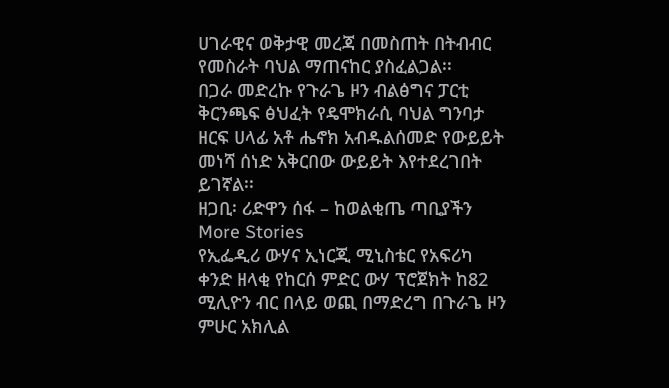ሀገራዊና ወቅታዊ መረጃ በመስጠት በትብብር የመስራት ባህል ማጠናከር ያስፈልጋል፡፡
በጋራ መድረኩ የጉራጌ ዞን ብልፅግና ፓርቲ ቅርንጫፍ ፅህፈት የዴሞክራሲ ባህል ግንባታ ዘርፍ ሀላፊ አቶ ሔኖክ አብዱልሰመድ የውይይት መነሻ ሰነድ አቅርበው ውይይት እየተደረገበት ይገኛል፡፡
ዘጋቢ፡ ሪድዋን ሰፋ – ከወልቂጤ ጣቢያችን
More Stories
የኢፌዲሪ ውሃና ኢነርጂ ሚኒስቴር የአፍሪካ ቀንድ ዘላቂ የከርሰ ምድር ውሃ ፕሮጀክት ከ82 ሚሊዮን ብር በላይ ወጪ በማድረግ በጉራጌ ዞን ምሁር አክሊል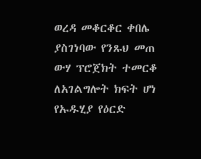ወረዳ መቆርቆር ቀበሌ ያስገነባው የንጹህ መጠ ውሃ ፕሮጀክት ተመርቆ ለአገልግሎት ክፍት ሆነ
የኡዱሂያ የዕርድ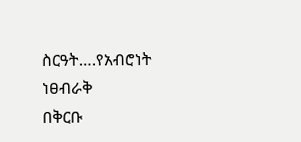ስርዓት….የአብሮነት ነፀብራቅ
በቅርቡ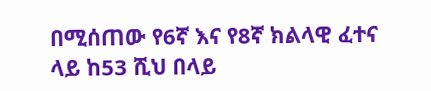በሚሰጠው የ6ኛ እና የ8ኛ ክልላዊ ፈተና ላይ ከ53 ሺህ በላይ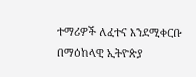ተማሪዎች ለፈተና እንደሚቀርቡ በማዕከላዊ ኢትዮጵያ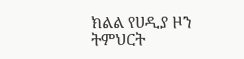ክልል የሀዲያ ዞን ትምህርት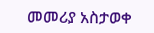መመሪያ አስታወቀ